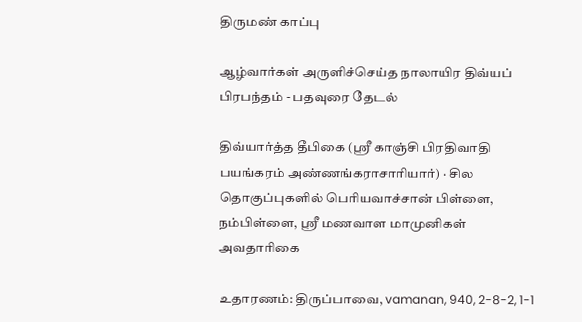திருமண் காப்பு

ஆழ்வார்கள் அருளிச்செய்த நாலாயிர திவ்யப் பிரபந்தம் - பதவுரை தேடல்

திவ்யார்த்த தீபிகை (ஸ்ரீ காஞ்சி பிரதிவாதி பயங்கரம் அண்ணங்கராசாரியார்) · சில தொகுப்புகளில் பெரியவாச்சான் பிள்ளை, நம்பிள்ளை, ஸ்ரீ மணவாள மாமுனிகள் அவதாரிகை

உதாரணம்: திருப்பாவை, vamanan, 940, 2-8-2, 1-1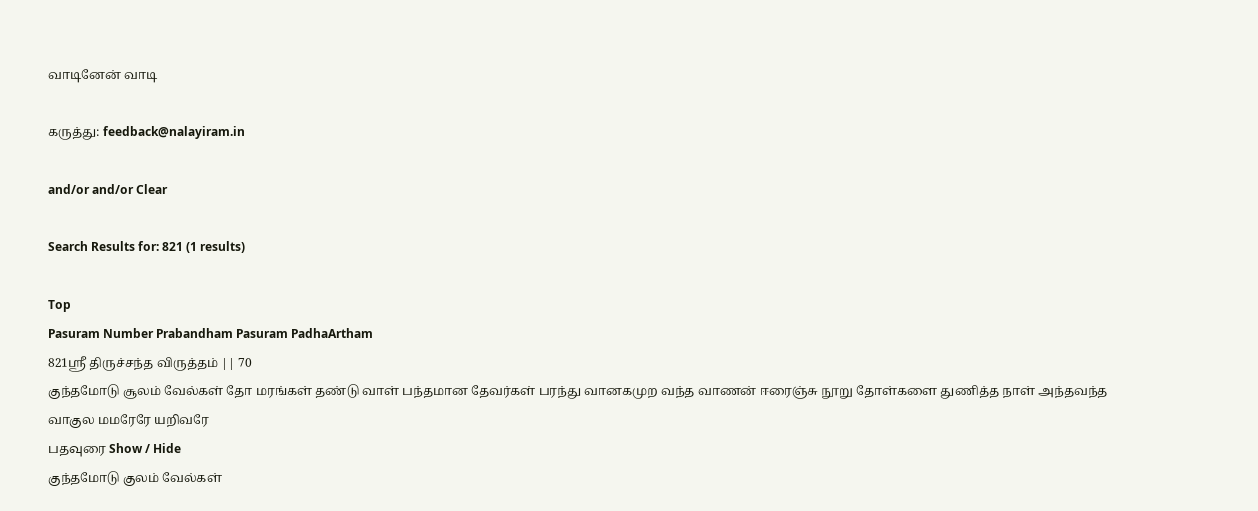வாடினேன் வாடி

கருத்து: feedback@nalayiram.in

and/or and/or Clear

Search Results for: 821 (1 results)

Top
Pasuram Number Prabandham Pasuram PadhaArtham
821ஸ்ரீ திருச்சந்த விருத்தம் || 70
குந்தமோடு சூலம் வேல்கள் தோ மரங்கள் தண்டு வாள் பந்தமான தேவர்கள் பரந்து வானகமுற வந்த வாணன் ஈரைஞ்சு நூறு தோள்களை துணித்த நாள் அந்தவந்த வாகுல மமரேரே யறிவரே
பதவுரை Show / Hide
குந்தமோடு குலம் வேல்கள்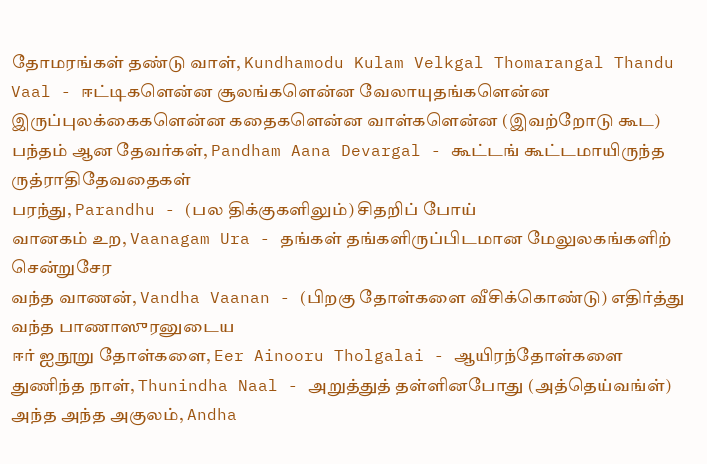தோமரங்கள் தண்டு வாள், Kundhamodu Kulam Velkgal Thomarangal Thandu Vaal - ஈட்டிகளென்ன சூலங்களென்ன வேலாயுதங்களென்ன இருப்புலக்கைகளென்ன கதைகளென்ன வாள்களென்ன (இவற்றோடு கூட)
பந்தம் ஆன தேவர்கள், Pandham Aana Devargal - கூட்டங் கூட்டமாயிருந்த ருத்ராதிதேவதைகள்
பரந்து, Parandhu - (பல திக்குகளிலும்) சிதறிப் போய்
வானகம் உற, Vaanagam Ura - தங்கள் தங்களிருப்பிடமான மேலுலகங்களிற் சென்றுசேர
வந்த வாணன், Vandha Vaanan - (பிறகு தோள்களை வீசிக்கொண்டு) எதிர்த்து வந்த பாணாஸுரனுடைய
ஈர் ஐநூறு தோள்களை, Eer Ainooru Tholgalai - ஆயிரந்தோள்களை
துணிந்த நாள், Thunindha Naal - அறுத்துத் தள்ளினபோது (அத்தெய்வங்ள்)
அந்த அந்த அகுலம், Andha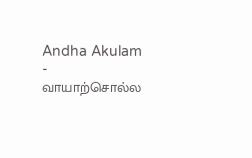Andha Akulam - வாயாற்சொல்ல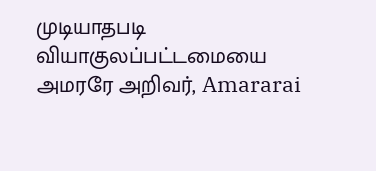முடியாதபடி வியாகுலப்பட்டமையை
அமரரே அறிவர், Amararai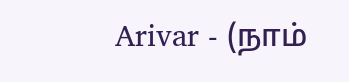Arivar - (நாம்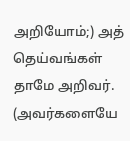அறியோம்;) அத் தெய்வங்கள் தாமே அறிவர். (அவர்களையே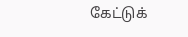கேட்டுக்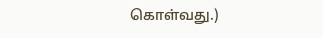கொள்வது.)